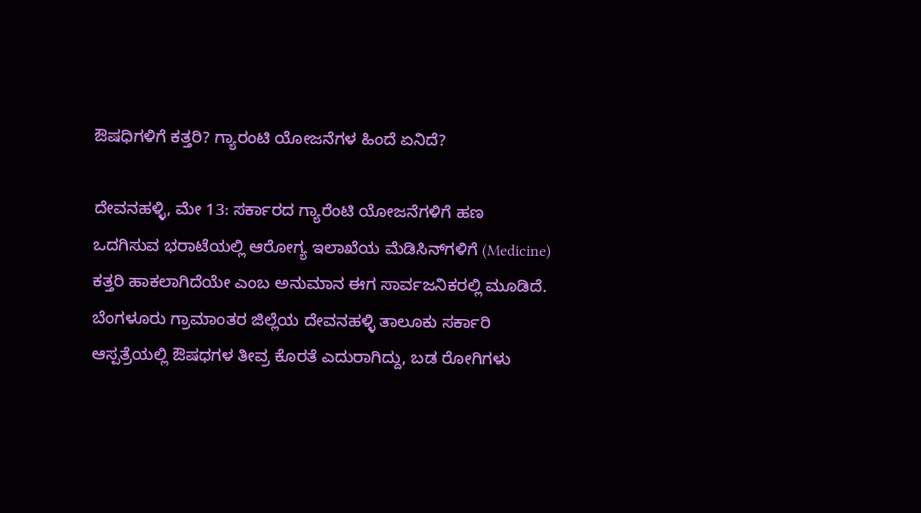ಔಷಧಿಗಳಿಗೆ ಕತ್ತರಿ? ಗ್ಯಾರಂಟಿ ಯೋಜನೆಗಳ ಹಿಂದೆ ಏನಿದೆ?

ದೇವನಹಳ್ಳಿ, ಮೇ 13: ಸರ್ಕಾರದ ಗ್ಯಾರೆಂಟಿ ಯೋಜನೆಗಳಿಗೆ ಹಣ ಒದಗಿಸುವ ಭರಾಟೆಯಲ್ಲಿ ಆರೋಗ್ಯ ಇಲಾಖೆಯ ಮೆಡಿಸಿನ್‌ಗಳಿಗೆ (Medicine) ಕತ್ತರಿ ಹಾಕಲಾಗಿದೆಯೇ ಎಂಬ ಅನುಮಾನ ಈಗ ಸಾರ್ವಜನಿಕರಲ್ಲಿ ಮೂಡಿದೆ. ಬೆಂಗಳೂರು ಗ್ರಾಮಾಂತರ ಜಿಲ್ಲೆಯ ದೇವನಹಳ್ಳಿ ತಾಲೂಕು ಸರ್ಕಾರಿ ಆಸ್ಪತ್ರೆಯಲ್ಲಿ ಔಷಧಗಳ ತೀವ್ರ ಕೊರತೆ ಎದುರಾಗಿದ್ದು, ಬಡ ರೋಗಿಗಳು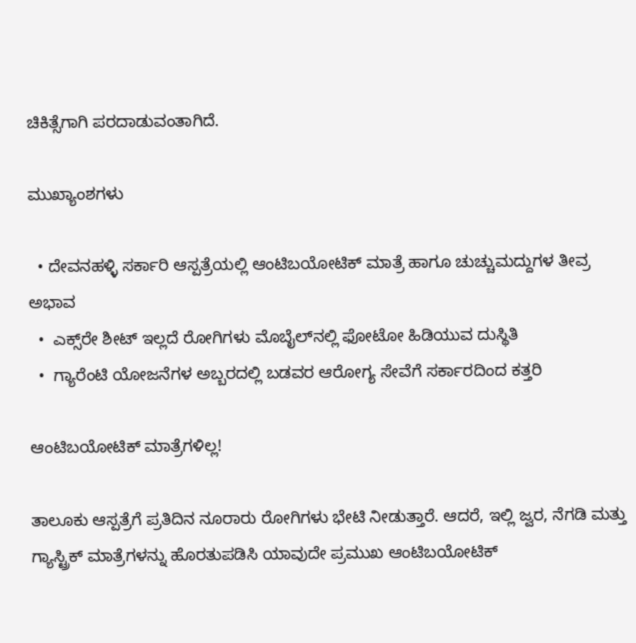ಚಿಕಿತ್ಸೆಗಾಗಿ ಪರದಾಡುವಂತಾಗಿದೆ.

ಮುಖ್ಯಾಂಶಗಳು

  • ದೇವನಹಳ್ಳಿ ಸರ್ಕಾರಿ ಆಸ್ಪತ್ರೆಯಲ್ಲಿ ಆಂಟಿಬಯೋಟಿಕ್ ಮಾತ್ರೆ ಹಾಗೂ ಚುಚ್ಚುಮದ್ದುಗಳ ತೀವ್ರ ಅಭಾವ
  •  ಎಕ್ಸ್‌ರೇ ಶೀಟ್ ಇಲ್ಲದೆ ರೋಗಿಗಳು ಮೊಬೈಲ್‌ನಲ್ಲಿ ಫೋಟೋ ಹಿಡಿಯುವ ದುಸ್ಥಿತಿ
  •  ಗ್ಯಾರೆಂಟಿ ಯೋಜನೆಗಳ ಅಬ್ಬರದಲ್ಲಿ ಬಡವರ ಆರೋಗ್ಯ ಸೇವೆಗೆ ಸರ್ಕಾರದಿಂದ ಕತ್ತರಿ

ಆಂಟಿಬಯೋಟಿಕ್ ಮಾತ್ರೆಗಳಿಲ್ಲ!

ತಾಲೂಕು ಆಸ್ಪತ್ರೆಗೆ ಪ್ರತಿದಿನ ನೂರಾರು ರೋಗಿಗಳು ಭೇಟಿ ನೀಡುತ್ತಾರೆ. ಆದರೆ, ಇಲ್ಲಿ ಜ್ವರ, ನೆಗಡಿ ಮತ್ತು ಗ್ಯಾಸ್ಟ್ರಿಕ್ ಮಾತ್ರೆಗಳನ್ನು ಹೊರತುಪಡಿಸಿ ಯಾವುದೇ ಪ್ರಮುಖ ಆಂಟಿಬಯೋಟಿಕ್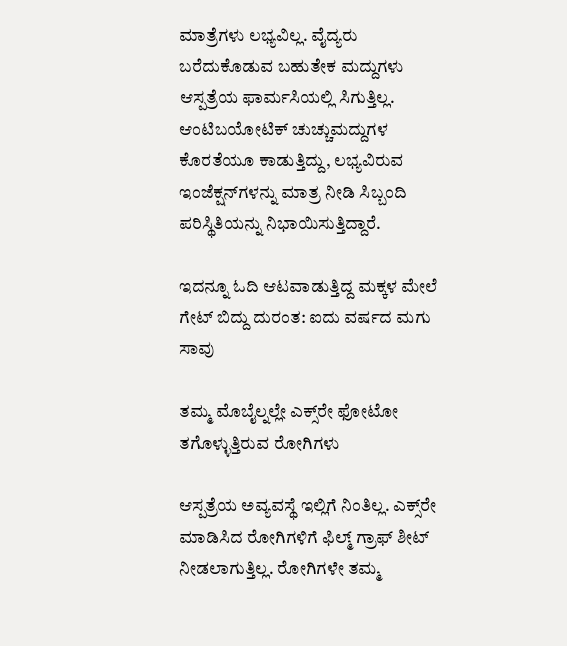ಮಾತ್ರೆಗಳು ಲಭ್ಯವಿಲ್ಲ. ವೈದ್ಯರು ಬರೆದುಕೊಡುವ ಬಹುತೇಕ ಮದ್ದುಗಳು ಆಸ್ಪತ್ರೆಯ ಫಾರ್ಮಸಿಯಲ್ಲಿ ಸಿಗುತ್ತಿಲ್ಲ. ಆಂಟಿಬಯೋಟಿಕ್ ಚುಚ್ಚುಮದ್ದುಗಳ ಕೊರತೆಯೂ ಕಾಡುತ್ತಿದ್ದು, ಲಭ್ಯವಿರುವ ಇಂಜೆಕ್ಷನ್‌ಗಳನ್ನು ಮಾತ್ರ ನೀಡಿ ಸಿಬ್ಬಂದಿ ಪರಿಸ್ಥಿತಿಯನ್ನು ನಿಭಾಯಿಸುತ್ತಿದ್ದಾರೆ.

ಇದನ್ನೂ ಓದಿ ಆಟವಾಡುತ್ತಿದ್ದ ಮಕ್ಕಳ ಮೇಲೆ ಗೇಟ್ ಬಿದ್ದು ದುರಂತ: ಐದು ವರ್ಷದ ಮಗು ಸಾವು

ತಮ್ಮ ಮೊಬೈಲ್ನಲ್ಲೇ ಎಕ್ಸ್‌ರೇ ಫೋಟೋ ತಗೊಳ್ಳುತ್ತಿರುವ ರೋಗಿಗಳು

ಆಸ್ಪತ್ರೆಯ ಅವ್ಯವಸ್ಥೆ ಇಲ್ಲಿಗೆ ನಿಂತಿಲ್ಲ. ಎಕ್ಸ್‌ರೇ ಮಾಡಿಸಿದ ರೋಗಿಗಳಿಗೆ ಫಿಲ್ಮ್ ಗ್ರಾಫ್ ಶೀಟ್ ನೀಡಲಾಗುತ್ತಿಲ್ಲ. ರೋಗಿಗಳೇ ತಮ್ಮ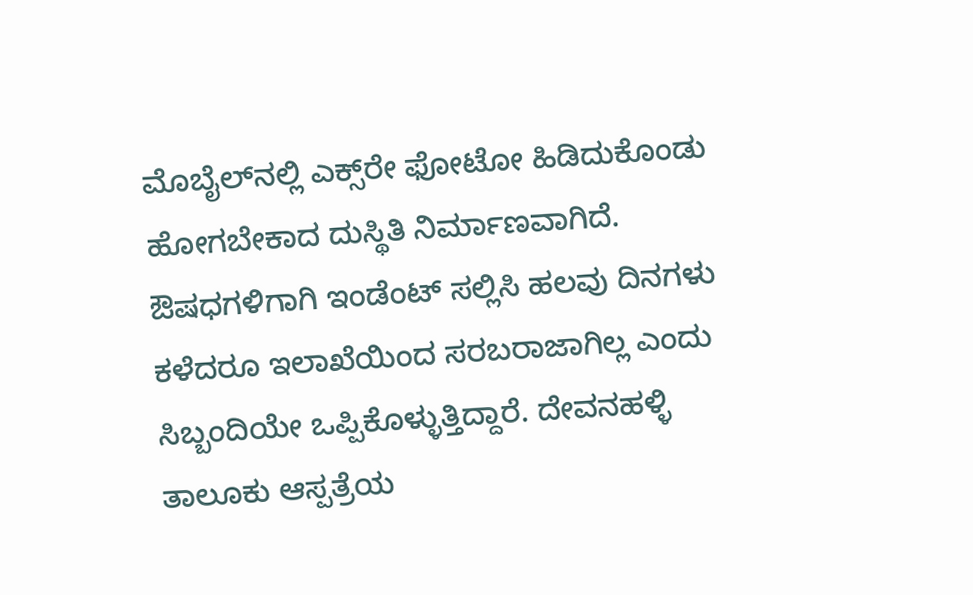ಮೊಬೈಲ್‌ನಲ್ಲಿ ಎಕ್ಸ್‌ರೇ ಫೋಟೋ ಹಿಡಿದುಕೊಂಡು ಹೋಗಬೇಕಾದ ದುಸ್ಥಿತಿ ನಿರ್ಮಾಣವಾಗಿದೆ. ಔಷಧಗಳಿಗಾಗಿ ಇಂಡೆಂಟ್ ಸಲ್ಲಿಸಿ ಹಲವು ದಿನಗಳು ಕಳೆದರೂ ಇಲಾಖೆಯಿಂದ ಸರಬರಾಜಾಗಿಲ್ಲ ಎಂದು ಸಿಬ್ಬಂದಿಯೇ ಒಪ್ಪಿಕೊಳ್ಳುತ್ತಿದ್ದಾರೆ. ದೇವನಹಳ್ಳಿ ತಾಲೂಕು ಆಸ್ಪತ್ರೆಯ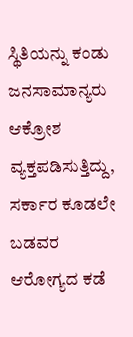ಸ್ಥಿತಿಯನ್ನು ಕಂಡು ಜನಸಾಮಾನ್ಯರು ಆಕ್ರೋಶ ವ್ಯಕ್ತಪಡಿಸುತ್ತಿದ್ದು, ಸರ್ಕಾರ ಕೂಡಲೇ ಬಡವರ ಆರೋಗ್ಯದ ಕಡೆ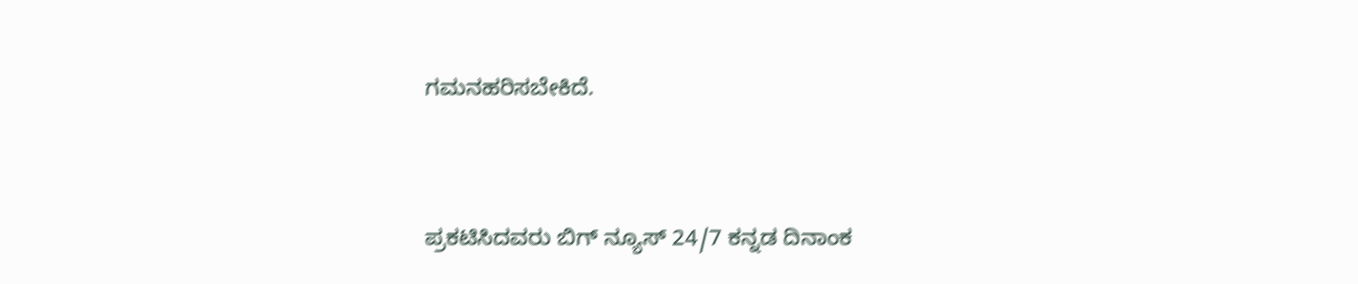ಗಮನಹರಿಸಬೇಕಿದೆ.


ಪ್ರಕಟಿಸಿದವರು ಬಿಗ್ ನ್ಯೂಸ್ 24/7 ಕನ್ನಡ ದಿನಾಂಕ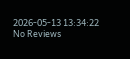2026-05-13 13:34:22
No Reviews